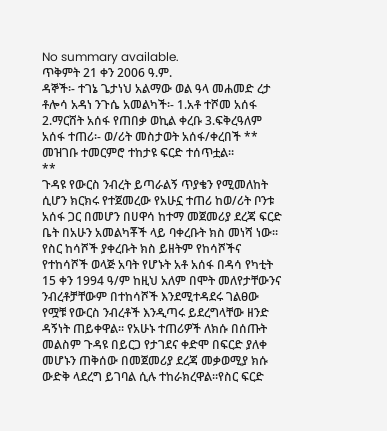No summary available.
ጥቅምት 21 ቀን 2006 ዓ.ም.
ዳኞች፡- ተገኔ ጌታነህ አልማው ወል ዓላ መሐመድ ረታ ቶሎሳ አዳነ ንጉሴ አመልካች፡- 1.አቶ ተሾመ አሰፋ 2.ማርሸት አሰፋ የጠበቃ ወኪል ቀረቡ 3.ፍቅረዓለም አሰፋ ተጠሪ፡- ወ/ሪት መስታወት አሰፋ/ቀረበች **
መዝገቡ ተመርምሮ ተከታዩ ፍርድ ተሰጥቷል።
**
ጉዳዩ የውርስ ንብረት ይጣራልኝ ጥያቄን የሚመለከት ሲሆን ክርክሩ የተጀመረው የአሁኗ ተጠሪ ከወ/ሪት ቦንቱ አሰፋ ጋር በመሆን በሀዋሳ ከተማ መጀመሪያ ደረጃ ፍርድ ቤት በአሁን አመልካቾች ላይ ባቀረቡት ክስ መነሻ ነው። የስር ከሳሾች ያቀረቡት ክስ ይዘትም የከሳሾችና የተከሳሾች ወላጅ አባት የሆኑት አቶ አሰፋ በዳሳ የካቲት 15 ቀን 1994 ዓ/ም ከዚህ አለም በሞት መለየታቸውንና ንብረቶቻቸውም በተከሳሾች እንደሚተዳደሩ ገልፀው የሟቹ የውርስ ንብረቶች እንዲጣሩ ይደረግላቸው ዘንድ ዳኝነት ጠይቀዋል። የአሁኑ ተጠሪዎች ለክሱ በሰጡት መልስም ጉዳዩ በይርጋ የታገደና ቀድሞ በፍርድ ያለቀ መሆኑን ጠቅሰው በመጀመሪያ ደረጃ መቃወሚያ ክሱ ውድቅ ላደረግ ይገባል ሲሉ ተከራክረዋል።የስር ፍርድ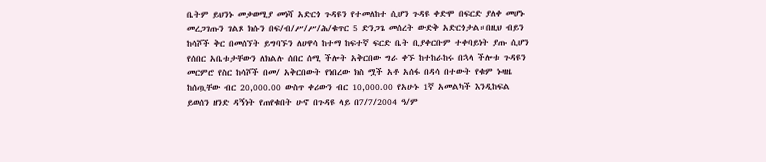ቤትም ይህንኑ መቃወሚያ መነሻ አድርጎ ጉዳዩን የተመለከተ ሲሆን ጉዳዩ ቀድሞ በፍርድ ያለቀ መሆኑ መረጋገጡን ገልጾ ክሱን በፍ/ብ/ሥ/ሥ/ሕ/ቁጥር 5 ድንጋጌ መሰረት ውድቅ አድርጎታል።በዚህ ብይን ከሳሾች ቅር በመሰኘት ይግባኙን ለሀዋሳ ከተማ ከፍተኛ ፍርድ ቤት ቢያቀርቡም ተቀባይነት ያጡ ሲሆን የሰበር አቤቱታቸውን ለክልሉ ሰበር ሰሚ ችሎት አቅርበው ግራ ቀኙ ከተከራከሩ በኋላ ችሎቱ ጉዳዩን መርምሮ የስር ከሳሾች በመ/ አቅርበውት የነበረው ክስ ሟች አቶ አሰፋ በዳሳ በተውት የቁም ኑዛዜ ከሰጧቸው ብር 20,000.00 ውስጥ ቀሪውን ብር 10,000.00 የአሁኑ 1ኛ አመልካች እንዲከፍል ይወሰን ዘንድ ዳኝነት የጠየቁበት ሁኖ በጉዳዩ ላይ በ7/7/2004 ዓ/ም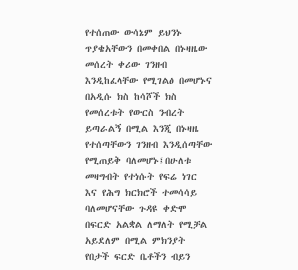የተሰጠው ውሳኔም ይህንኑ ጥያቄአቸውን በመቀበል በኑዛዜው መሰረት ቀሪው ገንዘብ እንዲከፈላቸው የሚገልፅ በመሆኑና በአዲሱ ክስ ከሳሾች ክስ የመሰረቱት የውርስ ንብረት ይጣራልኝ በሚል እንጂ በኑዛዜ የተሰጣቸውን ገንዘብ እንዲሰጣቸው የሚጠይቅ ባለመሆኑ፤በሁለቱ መዛግብት የተነሱት የፍሬ ነገር እና የሕግ ክርክሮች ተመሳሳይ ባለመሆናቸው ጉዳዩ ቀድሞ በፍርድ አልቋል ለማለት የሚቻል አይደለም በሚል ምክንያት የበታች ፍርድ ቤቶችን ብይን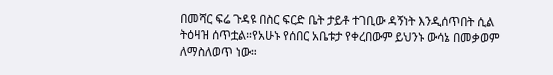በመሻር ፍሬ ጉዳዩ በስር ፍርድ ቤት ታይቶ ተገቢው ዳኝነት እንዲሰጥበት ሲል ትዕዛዝ ሰጥቷል።የአሁኑ የሰበር አቤቱታ የቀረበውም ይህንኑ ውሳኔ በመቃወም ለማስለወጥ ነው።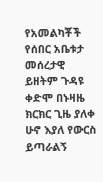የአመልካቾች የሰበር አቤቱታ መሰረታዊ ይዘትም ጉዳዩ ቀድሞ በኑዛዜ ክርክር ጊዜ ያለቀ ሁኖ እያለ የውርስ ይጣራልኝ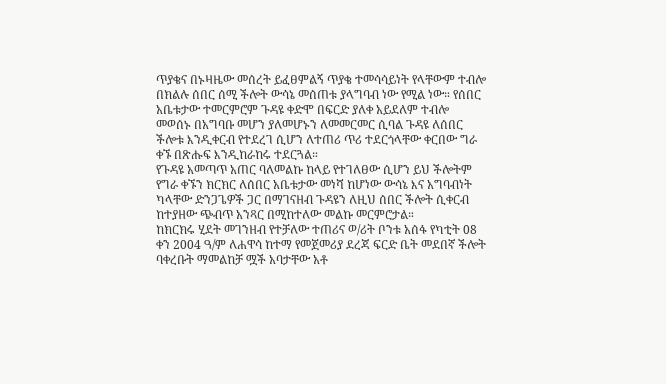ጥያቄና በኑዛዜው መሰረት ይፈፀምልኝ ጥያቄ ተመሳሳይነት የላቸውም ተብሎ በክልሉ ሰበር ሰሚ ችሎት ውሳኔ መሰጠቱ ያላግባብ ነው የሚል ነው። የሰበር አቤቱታው ተመርምሮም ጉዳዩ ቀድሞ በፍርድ ያለቀ አይደለም ተብሎ መወሰኑ በአግባቡ መሆን ያለመሆኑን ለመመርመር ሲባል ጉዳዩ ለሰበር ችሎቱ እንዲቀርብ የተደረገ ሲሆን ለተጠሪ ጥሪ ተደርጎላቸው ቀርበው ግራ ቀኙ በጽሑፍ እንዲከራከሩ ተደርጓል።
የጉዳዩ አመጣጥ አጠር ባለመልኩ ከላይ የተገለፀው ሲሆን ይህ ችሎትም የግራ ቀኙን ክርክር ለሰበር አቤቱታው መነሻ ከሆነው ውሳኔ እና አግባብነት ካላቸው ድንጋጌዎች ጋር በማገናዘብ ጉዳዩን ለዚህ ሰበር ችሎት ሲቀርብ ከተያዘው ጭብጥ አንጻር በሚከተለው መልኩ መርምሮታል።
ከክርክሩ ሂደት መገንዘብ የተቻለው ተጠሪና ወ/ሪት ቦንቱ አሰፋ የካቲት 08 ቀን 2004 ዓ/ም ለሐዋሳ ከተማ የመጀመሪያ ደረጃ ፍርድ ቤት መደበኛ ችሎት ባቀረቡት ማመልከቻ ሟች አባታቸው አቶ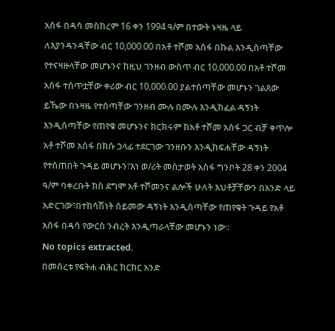አሰፋ በዳሳ መስከረም 16 ቀን 1994 ዓ/ም በተውት ኑዛዜ ላይ ለእያንዳንዳቸው ብር 10,000.00 በአቶ ተሾመ አሰፋ በኩል እንዲሰጣቸው የተናዛዙላቸው መሆኑንና ከዚህ ገንዘብ ውስጥ ብር 10,000.00 በአቶ ተሾመ አሰፋ ተሰጥቷቸው ቀሪው ብር 10,000.00 ያልተሰጣቸው መሆኑን ገልጸው ይኼው በኑዛዜ የተሰጣቸው ገንዘብ ሙሉ በሙሉ እንዲከፈል ዳኝነት እንዲሰጣቸው የጠየቁ መሆኑንና ክርክሩም ከአቶ ተሾመ አሰፋ ጋር ብቻ ቀጥሎ አቶ ተሾመ አሰፋ በክሱ ኃላፊ ተደርገው ገንዘቡን እንዲከፍሐቸው ዳኝነት የተሰጠበት ጉዳይ መሆኑን፣እነ ወ/ሪት መስታወት አስፋ ግንቦት 28 ቀን 2004 ዓ/ም ባቀረቡት ክስ ደግሞ አቶ ተሾመንና ልሎች ሁለት እህቶቻቸውን በአንድ ላይ አድርገው፣በተከሳሽነት ሰይመው ዳኝነት እንዲሰጣቸው የጠየቁት ጉዳይ የአቶ አሰፋ በዳሳ የውርስ ንብረት እንዲጣራላቸው መሆኑን ነው።
No topics extracted.
በመሰረቱ የፍትሐ ብሕር ክርክር አንድ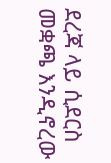ደረጃ ላይ ሲደርስ መቋጫ እንዲኖረው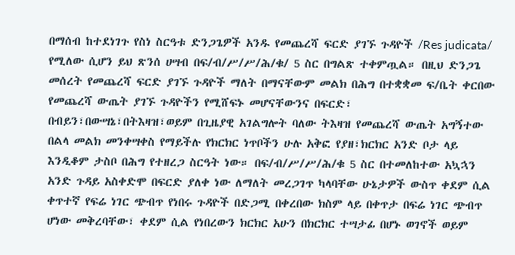በማሰብ ከተደነገጉ የስነ ስርዓቱ ድንጋጌዎች አንዱ የመጨረሻ ፍርድ ያገኙ ጉዳዮች /Res judicata/ የሚለው ሲሆን ይህ ጽንሰ ሀሣብ በፍ/ብ/ሥ/ሥ/ሕ/ቁ/ 5 ስር በግልጽ ተቀምጧል። በዚህ ድንጋጌ መሰረት የመጨረሻ ፍርድ ያገኙ ጉዳዮች ማለት በማናቸውም መልክ በሕግ በተቋቋመ ፍ/ቤት ቀርበው የመጨረሻ ውጤት ያገኙ ጉዳዮችን የሚሸፍኑ መሆናቸውንና በፍርድ፣ በብይን፣በውሣኔ፣በትእዛዝ፣ወይም በጊዜያዊ አገልግሎት ባለው ትእዛዝ የመጨረሻ ውጤት አግኝተው በልላ መልክ መንቀሣቀስ የማይችሉ የክርክር ነጥቦችን ሁሉ አቅፎ የያዘ፣ክርክር አንድ ቦታ ላይ እንዲቆም ታስቦ በሕግ የተዘረጋ ስርዓት ነው። በፍ/ብ/ሥ/ሥ/ሕ/ቁ 5 ስር በተመለከተው አኳኋን አንድ ጉዳይ አስቀድሞ በፍርድ ያለቀ ነው ለማለት መረጋገጥ ካላባቸው ሁኔታዎች ውስጥ ቀደም ሲል ቀጥተኛ የፍሬ ነገር ጭብጥ የነበሩ ጉዳዮች በድጋሚ በቀረበው ክስም ላይ በቀጥታ በፍሬ ነገር ጭብጥ ሆነው መቅረባቸው፣ ቀደም ሲል የነበረውን ክርክር አሁን በክርክር ተሣታፊ በሆኑ ወገኖች ወይም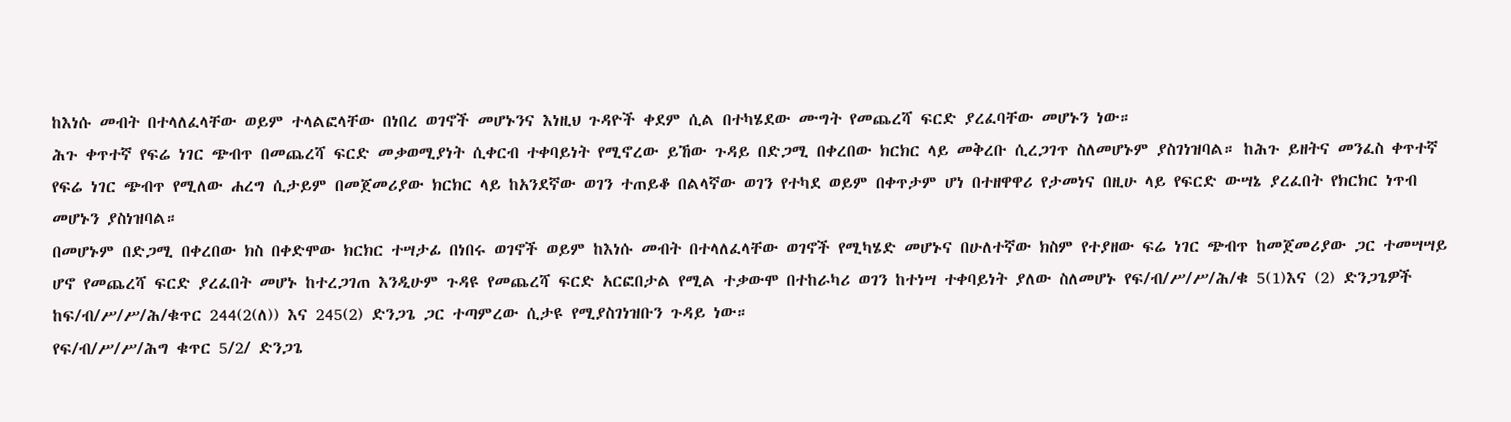ከእነሱ መብት በተላለፈላቸው ወይም ተላልፎላቸው በነበረ ወገኖች መሆኑንና እነዚህ ጉዳዮች ቀደም ሲል በተካሄደው ሙግት የመጨረሻ ፍርድ ያረፈባቸው መሆኑን ነው።
ሕጉ ቀጥተኛ የፍሬ ነገር ጭብጥ በመጨረሻ ፍርድ መቃወሚያነት ሲቀርብ ተቀባይነት የሚኖረው ይኸው ጉዳይ በድጋሚ በቀረበው ክርክር ላይ መቅረቡ ሲረጋገጥ ስለመሆኑም ያስገነዝባል። ከሕጉ ይዘትና መንፈስ ቀጥተኛ የፍሬ ነገር ጭብጥ የሚለው ሐረግ ሲታይም በመጀመሪያው ክርክር ላይ ከአንደኛው ወገን ተጠይቆ በልላኛው ወገን የተካደ ወይም በቀጥታም ሆነ በተዘዋዋሪ የታመነና በዚሁ ላይ የፍርድ ውሣኔ ያረፈበት የክርክር ነጥብ መሆኑን ያስነዝባል።
በመሆኑም በድጋሚ በቀረበው ክስ በቀድሞው ክርክር ተሣታፊ በነበሩ ወገኖች ወይም ከእነሱ መብት በተላለፈላቸው ወገኖች የሚካሄድ መሆኑና በሁለተኛው ክስም የተያዘው ፍሬ ነገር ጭብጥ ከመጀመሪያው ጋር ተመሣሣይ ሆኖ የመጨረሻ ፍርድ ያረፈበት መሆኑ ከተረጋገጠ እንዲሁም ጉዳዩ የመጨረሻ ፍርድ አርፎበታል የሚል ተቃውሞ በተከራካሪ ወገን ከተነሣ ተቀባይነት ያለው ስለመሆኑ የፍ/ብ/ሥ/ሥ/ሕ/ቁ 5(1)እና (2) ድንጋጌዎች ከፍ/ብ/ሥ/ሥ/ሕ/ቁጥር 244(2(ለ)) እና 245(2) ድንጋጌ ጋር ተጣምረው ሲታዩ የሚያስገነዝቡን ጉዳይ ነው።
የፍ/ብ/ሥ/ሥ/ሕግ ቁጥር 5/2/ ድንጋጌ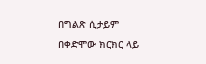በግልጽ ሲታይም በቀድሞው ክርክር ላይ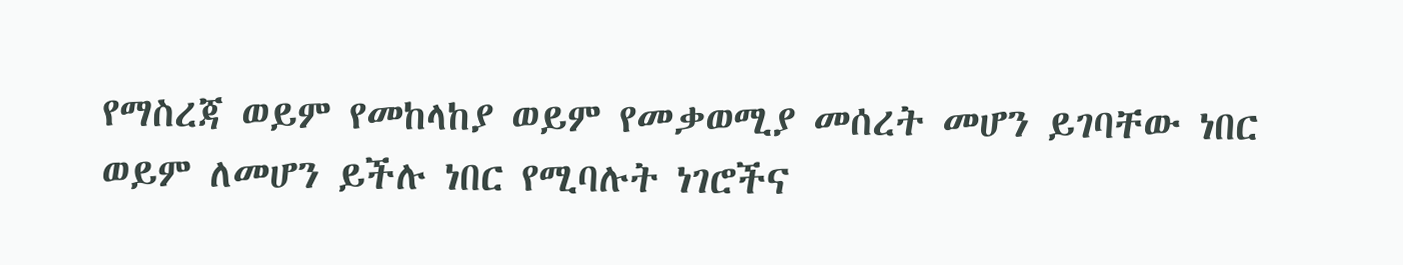የማስረጃ ወይም የመከላከያ ወይም የመቃወሚያ መሰረት መሆን ይገባቸው ነበር ወይም ለመሆን ይችሉ ነበር የሚባሉት ነገሮችና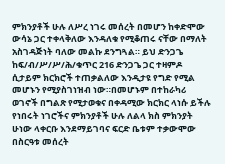ምክንያቶች ሁሉ ለሥረ ነገሩ መሰረት በመሆን ከቀድሞው ውሳኔ ጋር ተቀላቅለው እንዳለቁ የሚቆጠሩ ናቸው በማለት አስገዳጅነት ባለው መልኩ ደንግጓል። ይህ ድንጋጌ ከፍ/ብ/ሥ/ሥ/ሕ/ቁጥር 216 ድንጋጌ ጋር ተዛምዶ ሲታይም ክርክሮች ተጠቃልለው እንዲታዩ የግድ የሚል መሆኑን የሚያስገነዝብ ነው።በመሆኑም በተከራካሪ ወገኖች በግልጽ የሚታወቁና በቀዳሚው ክርክር ላነሱ ይችሉ የነበሩት ነገሮችና ምክንያቶች ሁሉ ለልላ ክስ ምክንያት ሁነው ላቀርቡ እንደማይገባና ፍርድ ቤቱም ተቃውሞው በስርዓቱ መሰረት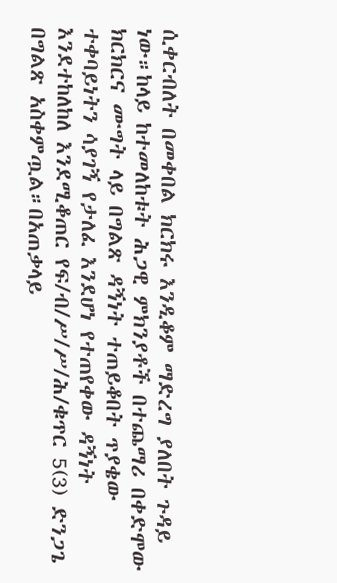ሲቀርብለት በመቀበል ክርክሩ እንዲቆም ማድረግ ያለበት ጉዳይ ነው።ከላይ ከተመለከቱት ሕጋዊ ምክንያቶች በተጨማሪ በቀድሞው ክርክርና ሙግት ላይ በግልጽ ዳኝነት ተጠይቆበት ጥያቄው ተቀባይነትን ሳያገኝ የታለፈ እንደሆነ የተጠየቀው ዳኝነት እንደተከለከለ እንደሚቆጠር የፍ/ብ/ሥ/ሥ/ሕ/ቁጥር 5(3) ድንጋጌ በግልጽ አስቀምጧል።በአጠቃላይ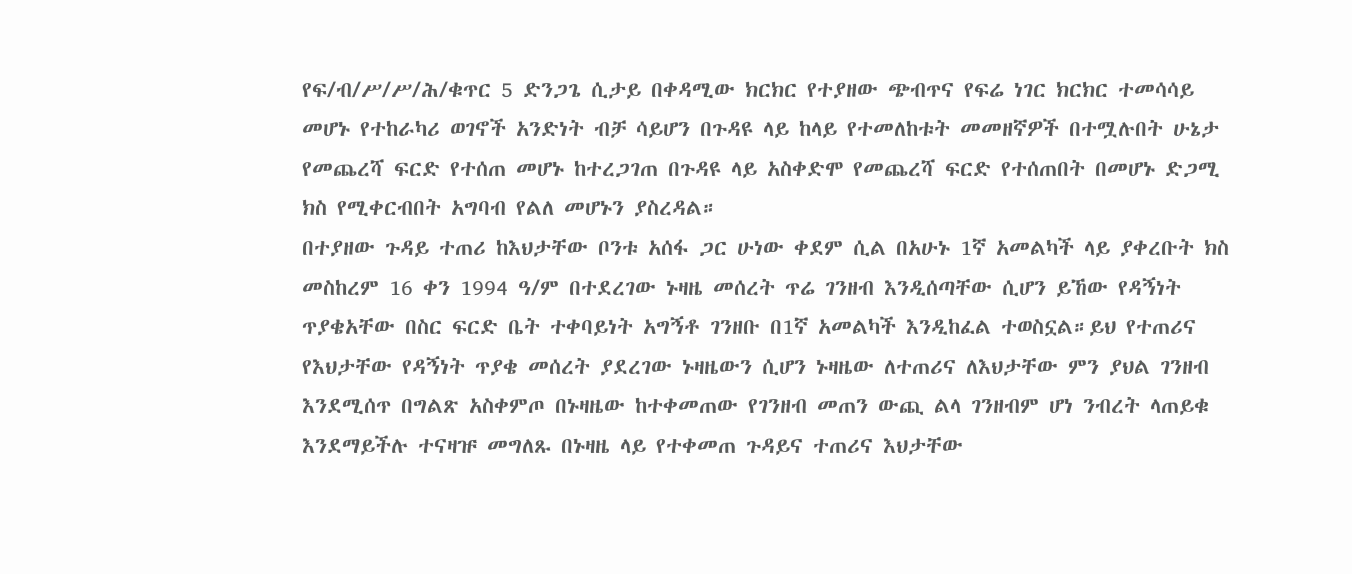የፍ/ብ/ሥ/ሥ/ሕ/ቁጥር 5 ድንጋጌ ሲታይ በቀዳሚው ክርክር የተያዘው ጭብጥና የፍሬ ነገር ክርክር ተመሳሳይ መሆኑ የተከራካሪ ወገኖች አንድነት ብቻ ሳይሆን በጉዳዩ ላይ ከላይ የተመለከቱት መመዘኛዎች በተሟሉበት ሁኔታ የመጨረሻ ፍርድ የተሰጠ መሆኑ ከተረጋገጠ በጉዳዩ ላይ አስቀድሞ የመጨረሻ ፍርድ የተሰጠበት በመሆኑ ድጋሚ ክስ የሚቀርብበት አግባብ የልለ መሆኑን ያስረዳል።
በተያዘው ጉዳይ ተጠሪ ከእህታቸው ቦንቱ አሰፋ ጋር ሁነው ቀደም ሲል በአሁኑ 1ኛ አመልካች ላይ ያቀረቡት ክስ መስከረም 16 ቀን 1994 ዓ/ም በተደረገው ኑዛዜ መሰረት ጥሬ ገንዘብ እንዲሰጣቸው ሲሆን ይኸው የዳኝነት ጥያቄአቸው በስር ፍርድ ቤት ተቀባይነት አግኝቶ ገንዘቡ በ1ኛ አመልካች እንዲከፈል ተወስኗል።ይህ የተጠሪና የእህታቸው የዳኝነት ጥያቄ መሰረት ያደረገው ኑዛዜውን ሲሆን ኑዛዜው ለተጠሪና ለእህታቸው ምን ያህል ገንዘብ እንደሚሰጥ በግልጽ አስቀምጦ በኑዛዜው ከተቀመጠው የገንዘብ መጠን ውጪ ልላ ገንዘብም ሆነ ንብረት ላጠይቁ እንደማይችሉ ተናዛዡ መግለጹ በኑዛዜ ላይ የተቀመጠ ጉዳይና ተጠሪና እህታቸው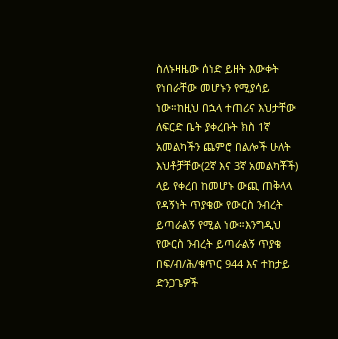ስለኑዛዜው ሰነድ ይዘት እውቀት የነበራቸው መሆኑን የሚያሳይ ነው።ከዚህ በኋላ ተጠሪና እህታቸው ለፍርድ ቤት ያቀረቡት ክስ 1ኛ አመልካችን ጨምሮ በልሎች ሁለት እህቶቻቸው(2ኛ እና 3ኛ አመልካቾች) ላይ የቀረበ ከመሆኑ ውጪ ጠቅላላ የዳኝነት ጥያቄው የውርስ ንብረት ይጣራልኝ የሚል ነው።እንግዲህ የውርስ ንብረት ይጣራልኝ ጥያቄ በፍ/ብ/ሕ/ቁጥር 944 እና ተከታይ ድንጋጌዎች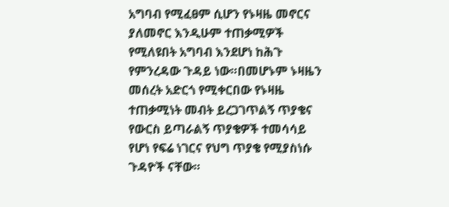አግባብ የሚፈፀም ሲሆን የኑዛዜ መኖርና ያለመኖር እንዲሁም ተጠቃሚዎች የሚለዩበት አግባብ እንደሆነ ከሕጉ የምንረዳው ጉዳይ ነው።በመሆኑም ኑዛዜን መሰረት አድርጎ የሚቀርበው የኑዛዜ ተጠቃሚነት መብት ይረጋገጥልኝ ጥያቄና የውርስ ይጣራልኝ ጥያቄዎች ተመሳሳይ የሆነ የፍሬ ነገርና የህግ ጥያቄ የሚያስነሱ ጉዳዮች ናቸው።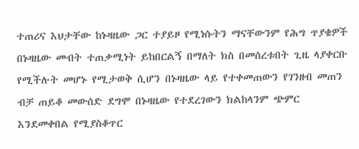ተጠሪና እህታቸው ከኑዛዜው ጋር ተያይዞ የሚነሱትን ማናቸውንም የሕግ ጥያቄዎች በኑዛዜው መብት ተጠቃሚነት ይከበርልኝ በማለት ክስ በመሰረቱበት ጊዜ ላያቀርቡ የሚችሉት መሆኑ የሚታወቅ ሲሆን በኑዛዜው ላይ የተቀመጠውን የገንዘብ መጠን ብቻ ጠይቆ መውሰድ ደግሞ በኑዛዜው የተደረገውን ክልከላንም ጭምር እንደመቀበል የሚያስቆጥር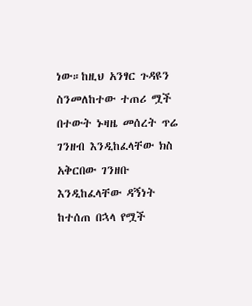ነው።ከዚህ አንፃር ጉዳዩን ስንመለከተው ተጠሪ ሟች በተውት ኑዛዜ መሰረት ጥሬ ገንዘብ እንዲከፈላቸው ክስ አቅርበው ገንዘቡ እንዲከፈላቸው ዳኝነት ከተሰጠ በኋላ የሟች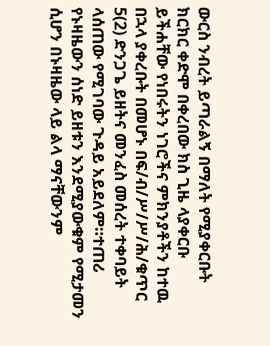ውርስ ንብረት ይጣራልኝ በማለት የሚያቀርቡት ክርክር ቀድሞ በቀረበው ክስ ጊዜ ላያቀርቡ ይችሐቸው የነበሩትን ነገሮችና ምክንያቶችን ከተዉ በኋላ ያቀረቡት በመሆኑ በፍ/ብ/ሥ/ሥ/ሕ/ቁጥር 5(2) ድንጋጌ ይዘትና መንፈስ መሰረት ተቀባይት ላሰጠው የሚገባው ጉዳይ አይደለም።ተጠሪ የኑዛዜውን ሰነድ ይዘቱን እንደሚያውቁም የሚታመን ሲሆን በኑዛዜው ላይ ልላ ማናቸውንም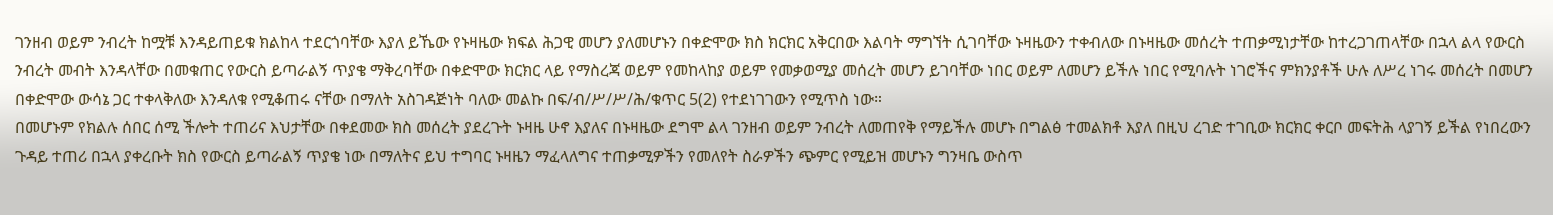ገንዘብ ወይም ንብረት ከሟቹ እንዳይጠይቁ ክልከላ ተደርጎባቸው እያለ ይኼው የኑዛዜው ክፍል ሕጋዊ መሆን ያለመሆኑን በቀድሞው ክስ ክርክር አቅርበው እልባት ማግኘት ሲገባቸው ኑዛዜውን ተቀብለው በኑዛዜው መሰረት ተጠቃሚነታቸው ከተረጋገጠላቸው በኋላ ልላ የውርስ ንብረት መብት እንዳላቸው በመቁጠር የውርስ ይጣራልኝ ጥያቄ ማቅረባቸው በቀድሞው ክርክር ላይ የማስረጃ ወይም የመከላከያ ወይም የመቃወሚያ መሰረት መሆን ይገባቸው ነበር ወይም ለመሆን ይችሉ ነበር የሚባሉት ነገሮችና ምክንያቶች ሁሉ ለሥረ ነገሩ መሰረት በመሆን በቀድሞው ውሳኔ ጋር ተቀላቅለው እንዳለቁ የሚቆጠሩ ናቸው በማለት አስገዳጅነት ባለው መልኩ በፍ/ብ/ሥ/ሥ/ሕ/ቁጥር 5(2) የተደነገገውን የሚጥስ ነው።
በመሆኑም የክልሉ ሰበር ሰሚ ችሎት ተጠሪና እህታቸው በቀደመው ክስ መሰረት ያደረጉት ኑዛዜ ሁኖ እያለና በኑዛዜው ደግሞ ልላ ገንዘብ ወይም ንብረት ለመጠየቅ የማይችሉ መሆኑ በግልፅ ተመልክቶ እያለ በዚህ ረገድ ተገቢው ክርክር ቀርቦ መፍትሕ ላያገኝ ይችል የነበረውን ጉዳይ ተጠሪ በኋላ ያቀረቡት ክስ የውርስ ይጣራልኝ ጥያቄ ነው በማለትና ይህ ተግባር ኑዛዜን ማፈላለግና ተጠቃሚዎችን የመለየት ስራዎችን ጭምር የሚይዝ መሆኑን ግንዛቤ ውስጥ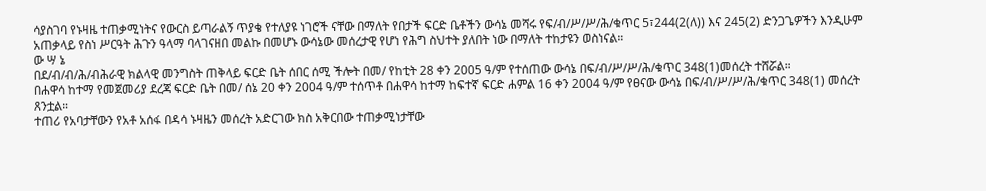ሳያስገባ የኑዛዜ ተጠቃሚነትና የውርስ ይጣራልኝ ጥያቄ የተለያዩ ነገሮች ናቸው በማለት የበታች ፍርድ ቤቶችን ውሳኔ መሻሩ የፍ/ብ/ሥ/ሥ/ሕ/ቁጥር 5፣244(2(ለ)) እና 245(2) ድንጋጌዎችን እንዲሁም አጠቃላይ የስነ ሥርዓት ሕጉን ዓላማ ባላገናዘበ መልኩ በመሆኑ ውሳኔው መሰረታዊ የሆነ የሕግ ስህተት ያለበት ነው በማለት ተከታዩን ወስነናል።
ው ሣ ኔ
በደ/ብ/ብ/ሕ/ብሕራዊ ክልላዊ መንግስት ጠቅላይ ፍርድ ቤት ሰበር ሰሚ ችሎት በመ/ የከቲት 28 ቀን 2005 ዓ/ም የተሰጠው ውሳኔ በፍ/ብ/ሥ/ሥ/ሕ/ቁጥር 348(1)መሰረት ተሸሯል።
በሐዋሳ ከተማ የመጀመሪያ ደረጃ ፍርድ ቤት በመ/ ሰኔ 20 ቀን 2004 ዓ/ም ተሰጥቶ በሐዋሳ ከተማ ከፍተኛ ፍርድ ሐምል 16 ቀን 2004 ዓ/ም የፀናው ውሳኔ በፍ/ብ/ሥ/ሥ/ሕ/ቁጥር 348(1) መሰረት ጸንቷል።
ተጠሪ የአባታቸውን የአቶ አሰፋ በዳሳ ኑዛዜን መሰረት አድርገው ክስ አቅርበው ተጠቃሚነታቸው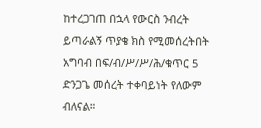ከተረጋገጠ በኋላ የውርስ ንብረት ይጣራልኝ ጥያቄ ክስ የሚመሰረትበት አግባብ በፍ/ብ/ሥ/ሥ/ሕ/ቁጥር 5 ድንጋጌ መሰረት ተቀባይነት የለውም ብለናል።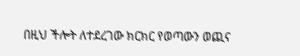በዚህ ችሎት ለተደረገው ክርክር የወጣውን ወጪና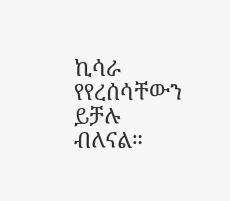ኪሳራ የየረሰሳቸውን ይቻሉ ብለናል።